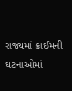રાજ્યમાં ક્રાઈમની ઘટનાઓમાં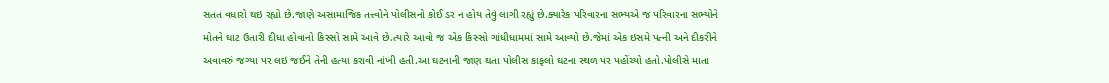સતત વધારો થઇ રહ્યો છે.જાણે અસામાજિક તત્ત્વોને પોલીસનો કોઈ ડર ન હોય તેવું લાગી રહ્યું છે.ક્યારેક પરિવારના સભ્યએ જ પરિવારના સભ્યોને મોતને ઘાટ ઉતારી દીધા હોવાનો કિસ્સો સામે આવે છે.ત્યારે આવો જ એક કિસ્સો ગાંધીધામમાં સામે આવ્યો છે.જેમાં એક ઇસમે પત્ની અને દીકરીને અવાવરું જગ્યા પર લઇ જઈને તેની હત્યા કરાવી નાંખી હતી.આ ઘટનાની જાણ થતા પોલીસ કાફલો ઘટના સ્થળ પર પહોંચ્યો હતો.પોલીસે માતા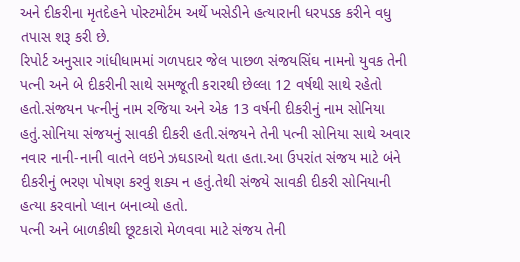અને દીકરીના મૃતદેહને પોસ્ટમોર્ટમ અર્થે ખસેડીને હત્યારાની ધરપડક કરીને વધુ તપાસ શરૂ કરી છે.
રિપોર્ટ અનુસાર ગાંધીધામમાં ગળપદાર જેલ પાછળ સંજયસિંઘ નામનો યુવક તેની પત્ની અને બે દીકરીની સાથે સમજૂતી કરારથી છેલ્લા 12 વર્ષથી સાથે રહેતો હતો.સંજયન પત્નીનું નામ રજિયા અને એક 13 વર્ષની દીકરીનું નામ સોનિયા હતું.સોનિયા સંજયનું સાવકી દીકરી હતી.સંજયને તેની પત્ની સોનિયા સાથે અવાર નવાર નાની-નાની વાતને લઇને ઝઘડાઓ થતા હતા.આ ઉપરાંત સંજય માટે બંને દીકરીનું ભરણ પોષણ કરવું શક્ય ન હતું.તેથી સંજયે સાવકી દીકરી સોનિયાની હત્યા કરવાનો પ્લાન બનાવ્યો હતો.
પત્ની અને બાળકીથી છૂટકારો મેળવવા માટે સંજય તેની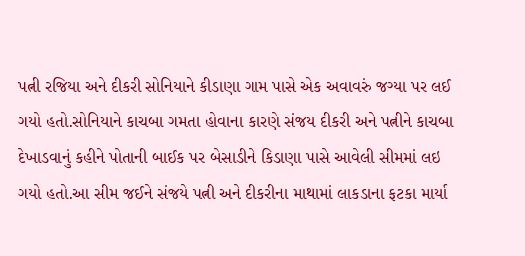પત્ની રજિયા અને દીકરી સોનિયાને કીડાણા ગામ પાસે એક અવાવરું જગ્યા પર લઈ ગયો હતો.સોનિયાને કાચબા ગમતા હોવાના કારણે સંજય દીકરી અને પત્નીને કાચબા દેખાડવાનું કહીને પોતાની બાઈક પર બેસાડીને કિડાણા પાસે આવેલી સીમમાં લઇ ગયો હતો.આ સીમ જઈને સંજયે પત્ની અને દીકરીના માથામાં લાકડાના ફટકા માર્યા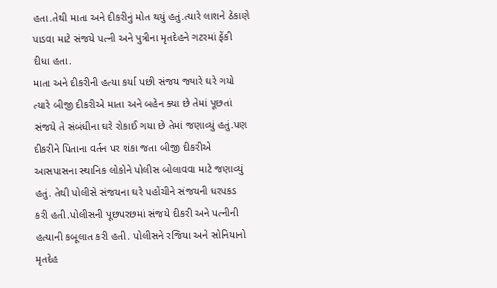હતા.તેથી માતા અને દીકરીનું મોત થયું હતું.ત્યારે લાશને ઠેકાણે પાડવા માટે સંજયે પત્ની અને પુત્રીના મૃતદેહને ગટરમાં ફેંકી દીધા હતા.
માતા અને દીકરીની હત્યા કર્યા પછી સંજય જ્યારે ઘરે ગયો ત્યારે બીજી દીકરીએ માતા અને બહેન ક્યા છે તેમાં પૂછતાં સંજયે તે સંબંધીના ઘરે રોકાઈ ગયા છે તેમાં જણાવ્યું હતું.પણ દીકરીને પિતાના વર્તન પર શંકા જતા બીજી દીકરીએ આસપાસના સ્થાનિક લોકોને પોલીસ બોલાવવા માટે જણાવ્યું હતું. તેથી પોલીસે સંજયના ઘરે પહોંચીને સંજયની ધરપકડ કરી હતી.પોલીસની પૂછપરછમાં સંજયે દીકરી અને પત્નીની હત્યાની કબૂલાત કરી હતી. પોલીસને રજિયા અને સોનિયાનો મૃતદેહ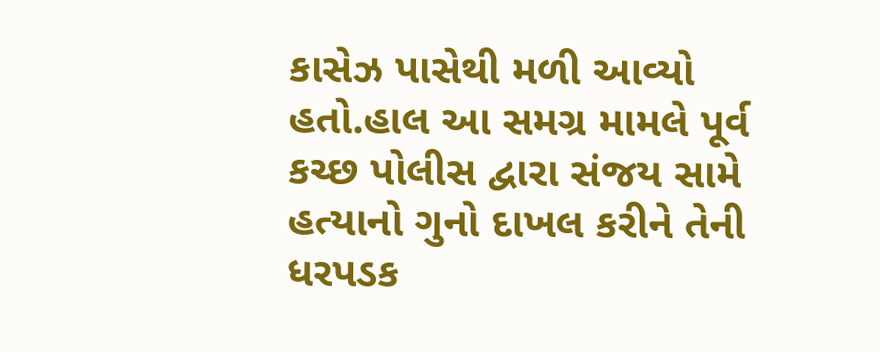કાસેઝ પાસેથી મળી આવ્યો હતો.હાલ આ સમગ્ર મામલે પૂર્વ કચ્છ પોલીસ દ્વારા સંજય સામે હત્યાનો ગુનો દાખલ કરીને તેની ધરપડક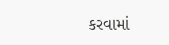કરવામાં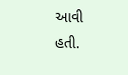આવી હતી.